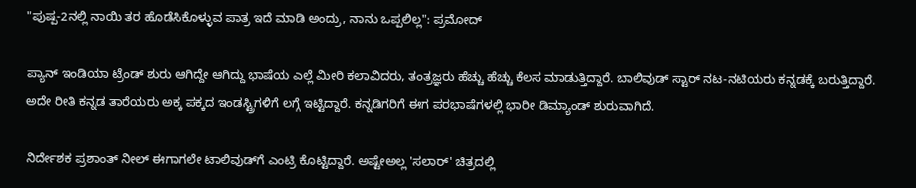"ಪುಷ್ಪ-2ನಲ್ಲಿ ನಾಯಿ ತರ ಹೊಡೆಸಿಕೊಳ್ಳುವ ಪಾತ್ರ ಇದೆ ಮಾಡಿ ಅಂದ್ರು, ನಾನು ಒಪ್ಪಲಿಲ್ಲ": ಪ್ರಮೋದ್

ಪ್ಯಾನ್ ಇಂಡಿಯಾ ಟ್ರೆಂಡ್ ಶುರು ಆಗಿದ್ದೇ ಆಗಿದ್ದು ಭಾಷೆಯ ಎಲ್ಲೆ ಮೀರಿ ಕಲಾವಿದರು, ತಂತ್ರಜ್ಞರು ಹೆಚ್ಚು ಹೆಚ್ಚು ಕೆಲಸ ಮಾಡುತ್ತಿದ್ದಾರೆ. ಬಾಲಿವುಡ್ ಸ್ಟಾರ್ ನಟ-ನಟಿಯರು ಕನ್ನಡಕ್ಕೆ ಬರುತ್ತಿದ್ದಾರೆ. ಅದೇ ರೀತಿ ಕನ್ನಡ ತಾರೆಯರು ಅಕ್ಕ ಪಕ್ಕದ ಇಂಡಸ್ಟ್ರಿಗಳಿಗೆ ಲಗ್ಗೆ ಇಟ್ಟಿದ್ದಾರೆ. ಕನ್ನಡಿಗರಿಗೆ ಈಗ ಪರಭಾಷೆಗಳಲ್ಲಿ ಭಾರೀ ಡಿಮ್ಯಾಂಡ್ ಶುರುವಾಗಿದೆ.

ನಿರ್ದೇಶಕ ಪ್ರಶಾಂತ್ ನೀಲ್ ಈಗಾಗಲೇ ಟಾಲಿವುಡ್‌ಗೆ ಎಂಟ್ರಿ ಕೊಟ್ಟಿದ್ದಾರೆ. ಅಷ್ಟೇಅಲ್ಲ 'ಸಲಾರ್' ಚಿತ್ರದಲ್ಲಿ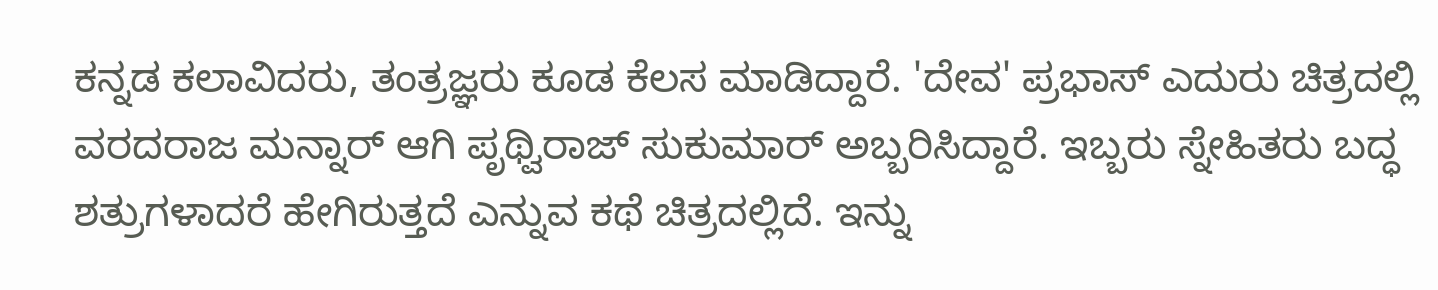ಕನ್ನಡ ಕಲಾವಿದರು, ತಂತ್ರಜ್ಞರು ಕೂಡ ಕೆಲಸ ಮಾಡಿದ್ದಾರೆ. 'ದೇವ' ಪ್ರಭಾಸ್ ಎದುರು ಚಿತ್ರದಲ್ಲಿ ವರದರಾಜ ಮನ್ನಾರ್ ಆಗಿ ಪೃಥ್ವಿರಾಜ್ ಸುಕುಮಾರ್ ಅಬ್ಬರಿಸಿದ್ದಾರೆ. ಇಬ್ಬರು ಸ್ನೇಹಿತರು ಬದ್ಧ ಶತ್ರುಗಳಾದರೆ ಹೇಗಿರುತ್ತದೆ ಎನ್ನುವ ಕಥೆ ಚಿತ್ರದಲ್ಲಿದೆ. ಇನ್ನು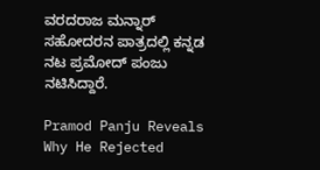ವರದರಾಜ ಮನ್ನಾರ್ ಸಹೋದರನ ಪಾತ್ರದಲ್ಲಿ ಕನ್ನಡ ನಟ ಪ್ರಮೋದ್ ಪಂಜು ನಟಿಸಿದ್ದಾರೆ.

Pramod Panju Reveals Why He Rejected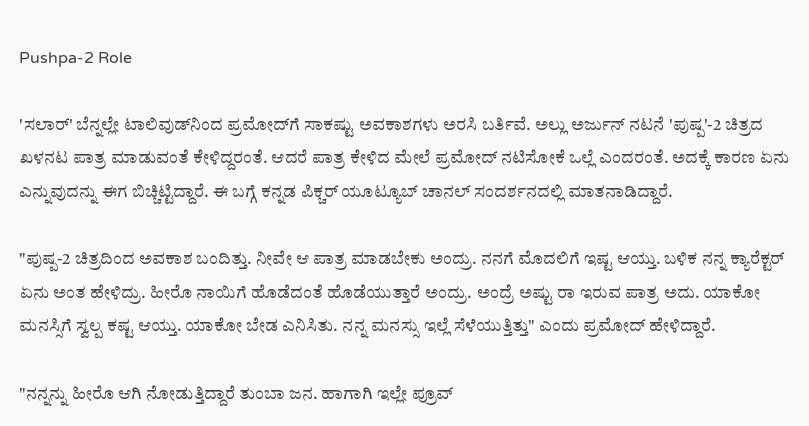Pushpa-2 Role

'ಸಲಾರ್' ಬೆನ್ನಲ್ಲೇ ಟಾಲಿವುಡ್‌ನಿಂದ ಪ್ರಮೋದ್‌ಗೆ ಸಾಕಷ್ಟು ಅವಕಾಶಗಳು ಅರಸಿ ಬರ್ತಿವೆ. ಅಲ್ಲು ಅರ್ಜುನ್ ನಟನೆ 'ಪುಷ್ಪ'-2 ಚಿತ್ರದ ಖಳನಟ ಪಾತ್ರ ಮಾಡುವಂತೆ ಕೇಳಿದ್ದರಂತೆ. ಆದರೆ ಪಾತ್ರ ಕೇಳಿದ ಮೇಲೆ ಪ್ರಮೋದ್ ನಟಿಸೋಕೆ ಒಲ್ಲೆ ಎಂದರಂತೆ. ಅದಕ್ಕೆ ಕಾರಣ ಏನು ಎನ್ನುವುದನ್ನು ಈಗ ಬಿಚ್ಚಿಟ್ಟಿದ್ದಾರೆ. ಈ ಬಗ್ಗೆ ಕನ್ನಡ ಪಿಕ್ಚರ್ ಯೂಟ್ಯೂಬ್ ಚಾನಲ್ ಸಂದರ್ಶನದಲ್ಲಿ ಮಾತನಾಡಿದ್ದಾರೆ.

"ಪುಷ್ಪ-2 ಚಿತ್ರದಿಂದ ಅವಕಾಶ ಬಂದಿತ್ತು. ನೀವೇ ಆ ಪಾತ್ರ ಮಾಡಬೇಕು ಅಂದ್ರು. ನನಗೆ ಮೊದಲಿಗೆ ಇಷ್ಟ ಆಯ್ತು. ಬಳಿಕ ನನ್ನ ಕ್ಯಾರೆಕ್ಟರ್ ಏನು ಅಂತ ಹೇಳಿದ್ರು. ಹೀರೊ ನಾಯಿಗೆ ಹೊಡೆದಂತೆ ಹೊಡೆಯುತ್ತಾರೆ ಅಂದ್ರು. ಅಂದ್ರೆ ಅಷ್ಟು ರಾ ಇರುವ ಪಾತ್ರ ಅದು. ಯಾಕೋ ಮನಸ್ಸಿಗೆ ಸ್ವಲ್ಪ ಕಷ್ಟ ಆಯ್ತು. ಯಾಕೋ ಬೇಡ ಎನಿಸಿತು. ನನ್ನ ಮನಸ್ಸು ಇಲ್ಲೆ ಸೆಳೆಯುತ್ತಿತ್ತು" ಎಂದು ಪ್ರಮೋದ್ ಹೇಳಿದ್ದಾರೆ.

"ನನ್ನನ್ನು ಹೀರೊ ಆಗಿ ನೋಡುತ್ತಿದ್ದಾರೆ ತುಂಬಾ ಜನ. ಹಾಗಾಗಿ ಇಲ್ಲೇ ಪ್ರೂವ್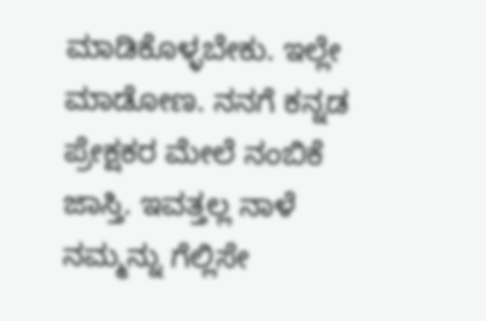ಮಾಡಿಕೊಳ್ಳಬೇಕು. ಇಲ್ಲೇ ಮಾಡೋಣ. ನನಗೆ ಕನ್ನಡ ಪ್ರೇಕ್ಷಕರ ಮೇಲೆ ನಂಬಿಕೆ ಜಾಸ್ತಿ. ಇವತ್ತಲ್ಲ ನಾಳೆ ನಮ್ಮನ್ನು ಗೆಲ್ಲಿಸೇ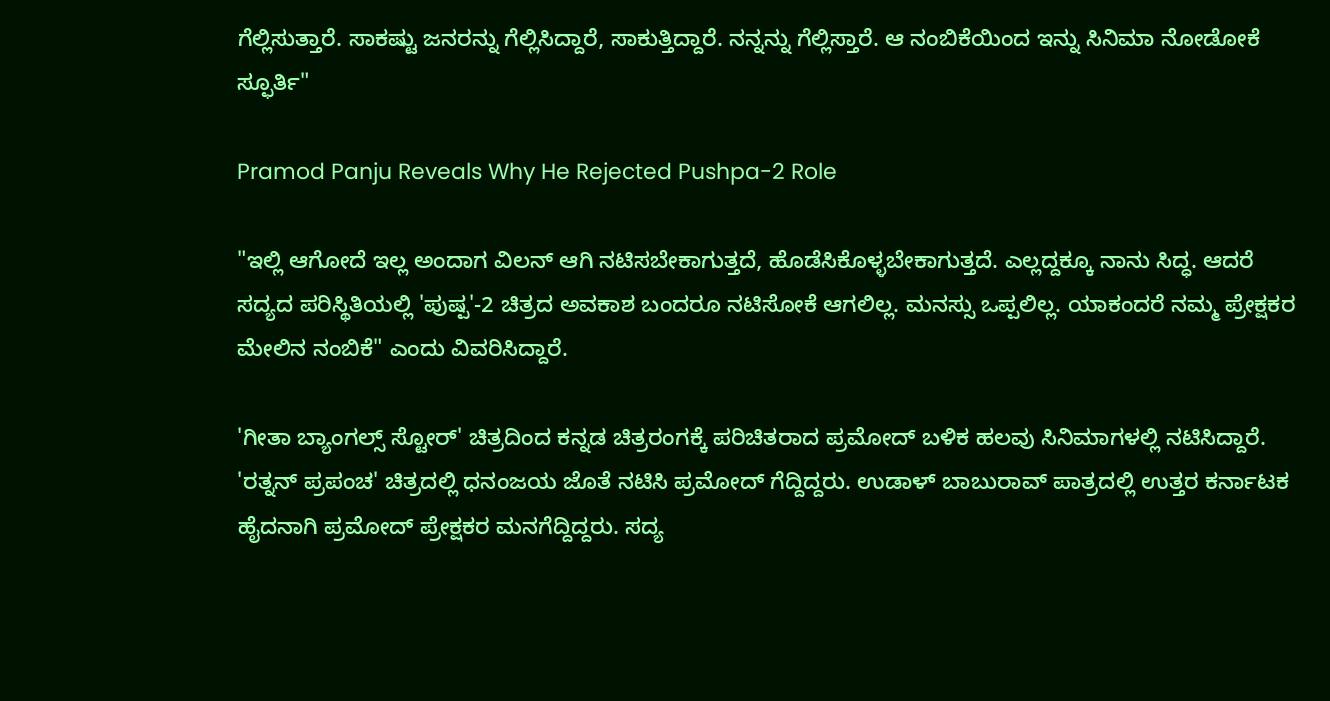ಗೆಲ್ಲಿಸುತ್ತಾರೆ. ಸಾಕಷ್ಟು ಜನರನ್ನು ಗೆಲ್ಲಿಸಿದ್ದಾರೆ, ಸಾಕುತ್ತಿದ್ದಾರೆ. ನನ್ನನ್ನು ಗೆಲ್ಲಿಸ್ತಾರೆ. ಆ ನಂಬಿಕೆಯಿಂದ ಇನ್ನು ಸಿನಿಮಾ ನೋಡೋಕೆ ಸ್ಫೂರ್ತಿ"

Pramod Panju Reveals Why He Rejected Pushpa-2 Role

"ಇಲ್ಲಿ ಆಗೋದೆ ಇಲ್ಲ ಅಂದಾಗ ವಿಲನ್ ಆಗಿ ನಟಿಸಬೇಕಾಗುತ್ತದೆ, ಹೊಡೆಸಿಕೊಳ್ಳಬೇಕಾಗುತ್ತದೆ. ಎಲ್ಲದ್ದಕ್ಕೂ ನಾನು ಸಿದ್ಧ. ಆದರೆ ಸದ್ಯದ ಪರಿಸ್ಥಿತಿಯಲ್ಲಿ 'ಪುಷ್ಪ'-2 ಚಿತ್ರದ ಅವಕಾಶ ಬಂದರೂ ನಟಿಸೋಕೆ ಆಗಲಿಲ್ಲ. ಮನಸ್ಸು ಒಪ್ಪಲಿಲ್ಲ. ಯಾಕಂದರೆ ನಮ್ಮ ಪ್ರೇಕ್ಷಕರ ಮೇಲಿನ ನಂಬಿಕೆ" ಎಂದು ವಿವರಿಸಿದ್ದಾರೆ.

'ಗೀತಾ ಬ್ಯಾಂಗಲ್ಸ್ ಸ್ಟೋರ್' ಚಿತ್ರದಿಂದ ಕನ್ನಡ ಚಿತ್ರರಂಗಕ್ಕೆ ಪರಿಚಿತರಾದ ಪ್ರಮೋದ್ ಬಳಿಕ ಹಲವು ಸಿನಿಮಾಗಳಲ್ಲಿ ನಟಿಸಿದ್ದಾರೆ. 'ರತ್ನನ್ ಪ್ರಪಂಚ' ಚಿತ್ರದಲ್ಲಿ ಧನಂಜಯ ಜೊತೆ ನಟಿಸಿ ಪ್ರಮೋದ್ ಗೆದ್ದಿದ್ದರು. ಉಡಾಳ್ ಬಾಬುರಾವ್ ಪಾತ್ರದಲ್ಲಿ ಉತ್ತರ ಕರ್ನಾಟಕ ಹೈದನಾಗಿ ಪ್ರಮೋದ್ ಪ್ರೇಕ್ಷಕರ ಮನಗೆದ್ದಿದ್ದರು. ಸದ್ಯ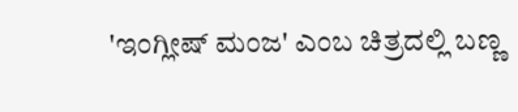'ಇಂಗ್ಲೀಷ್ ಮಂಜ' ಎಂಬ ಚಿತ್ರದಲ್ಲಿ ಬಣ್ಣ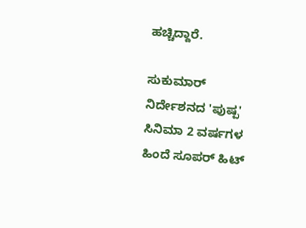ಹಚ್ಚಿದ್ದಾರೆ.

ಸುಕುಮಾರ್ ನಿರ್ದೇಶನದ 'ಪುಷ್ಪ' ಸಿನಿಮಾ 2 ವರ್ಷಗಳ ಹಿಂದೆ ಸೂಪರ್ ಹಿಟ್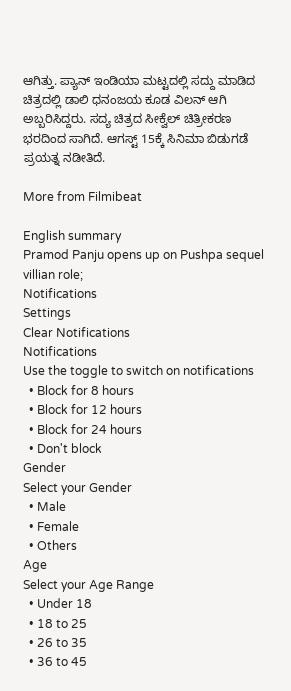ಆಗಿತ್ತು. ಪ್ಯಾನ್ ಇಂಡಿಯಾ ಮಟ್ಟದಲ್ಲಿ ಸದ್ದು ಮಾಡಿದ ಚಿತ್ರದಲ್ಲಿ ಡಾಲಿ ಧನಂಜಯ ಕೂಡ ವಿಲನ್ ಆಗಿ ಅಬ್ಬರಿಸಿದ್ದರು. ಸದ್ಯ ಚಿತ್ರದ ಸೀಕ್ವೆಲ್ ಚಿತ್ರೀಕರಣ ಭರದಿಂದ ಸಾಗಿದೆ. ಆಗಸ್ಟ್ 15ಕ್ಕೆ ಸಿನಿಮಾ ಬಿಡುಗಡೆ ಪ್ರಯತ್ನ ನಡೀತಿದೆ.

More from Filmibeat

English summary
Pramod Panju opens up on Pushpa sequel villian role;
Notifications
Settings
Clear Notifications
Notifications
Use the toggle to switch on notifications
  • Block for 8 hours
  • Block for 12 hours
  • Block for 24 hours
  • Don't block
Gender
Select your Gender
  • Male
  • Female
  • Others
Age
Select your Age Range
  • Under 18
  • 18 to 25
  • 26 to 35
  • 36 to 45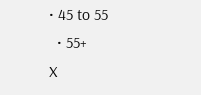• 45 to 55
  • 55+
X